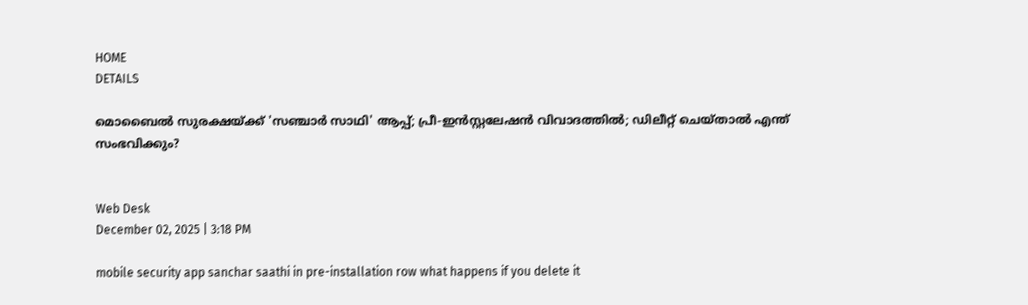HOME
DETAILS

മൊബൈൽ സുരക്ഷയ്ക്ക് 'സഞ്ചാർ സാഥി' ആപ്പ്; പ്രീ-ഇൻസ്റ്റലേഷൻ വിവാദത്തിൽ; ഡിലീറ്റ് ചെയ്താൽ എന്ത് സംഭവിക്കും?


Web Desk
December 02, 2025 | 3:18 PM

mobile security app sanchar saathi in pre-installation row what happens if you delete it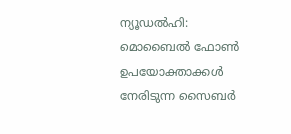ന്യൂഡൽഹി: മൊബൈൽ ഫോൺ ഉപയോക്താക്കൾ നേരിടുന്ന സൈബർ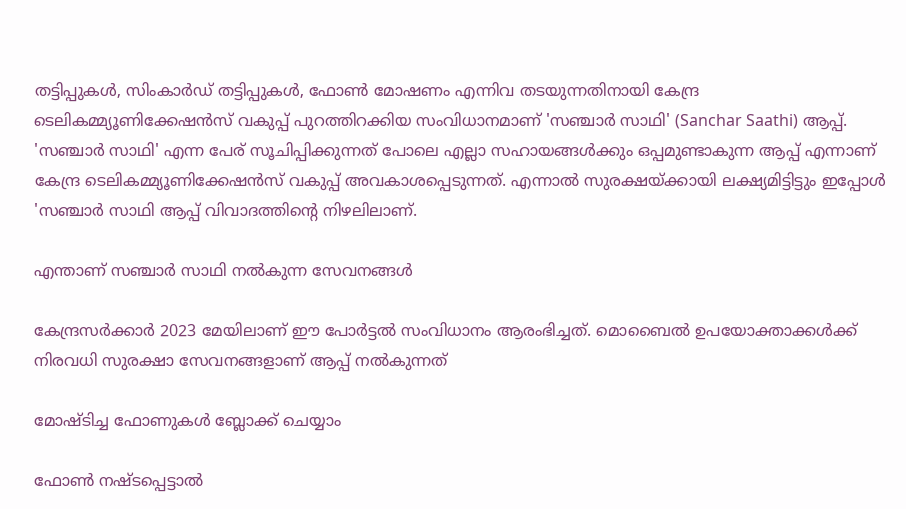തട്ടിപ്പുകൾ, സിംകാർഡ് തട്ടിപ്പുകൾ, ഫോൺ മോഷണം എന്നിവ തടയുന്നതിനായി കേന്ദ്ര ടെലികമ്മ്യൂണിക്കേഷൻസ് വകുപ്പ് പുറത്തിറക്കിയ സംവിധാനമാണ് 'സഞ്ചാർ സാഥി' (Sanchar Saathi) ആപ്പ്. 'സഞ്ചാർ സാഥി' എന്ന പേര് സൂചിപ്പിക്കുന്നത് പോലെ എല്ലാ സഹായങ്ങൾക്കും ഒപ്പമുണ്ടാകുന്ന ആപ്പ് എന്നാണ് കേന്ദ്ര ടെലികമ്മ്യൂണിക്കേഷൻസ് വകുപ്പ് അവകാശപ്പെടുന്നത്. എന്നാൽ സുരക്ഷയ്ക്കായി ലക്ഷ്യമിട്ടിട്ടും ഇപ്പോൾ 'സഞ്ചാർ സാഥി ആപ്പ് വിവാദത്തിന്റെ നിഴലിലാണ്.

എന്താണ് സഞ്ചാർ സാഥി നൽകുന്ന സേവനങ്ങൾ

കേന്ദ്രസർക്കാർ 2023 മേയിലാണ് ഈ പോർട്ടൽ സംവിധാനം ആരംഭിച്ചത്. മൊബൈൽ ഉപയോക്താക്കൾക്ക് നിരവധി സുരക്ഷാ സേവനങ്ങളാണ് ആപ്പ് നൽകുന്നത്

മോഷ്ടിച്ച ഫോണുകൾ ബ്ലോക്ക് ചെയ്യാം

ഫോൺ നഷ്ടപ്പെട്ടാൽ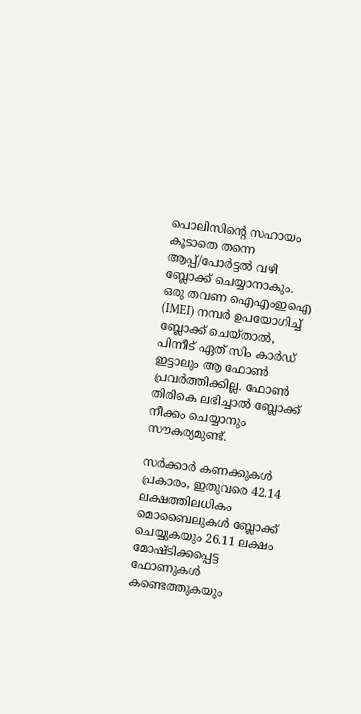പൊലിസിന്റെ സഹായം കൂടാതെ തന്നെ ആപ്പ്/പോർട്ടൽ വഴി ബ്ലോക്ക് ചെയ്യാനാകും. ഒരു തവണ ഐഎംഇഐ (IMEI) നമ്പർ ഉപയോഗിച്ച് ബ്ലോക്ക് ചെയ്താൽ, പിന്നീട് ഏത് സിം കാർഡ് ഇട്ടാലും ആ ഫോൺ പ്രവർത്തിക്കില്ല. ഫോൺ തിരികെ ലഭിച്ചാൽ ബ്ലോക്ക് നീക്കം ചെയ്യാനും സൗകര്യമുണ്ട്.

സർക്കാർ കണക്കുകൾ പ്രകാരം, ഇതുവരെ 42.14 ലക്ഷത്തിലധികം മൊബൈലുകൾ ബ്ലോക്ക് ചെയ്യുകയും 26.11 ലക്ഷം മോഷ്ടിക്കപ്പെട്ട ഫോണുകൾ കണ്ടെത്തുകയും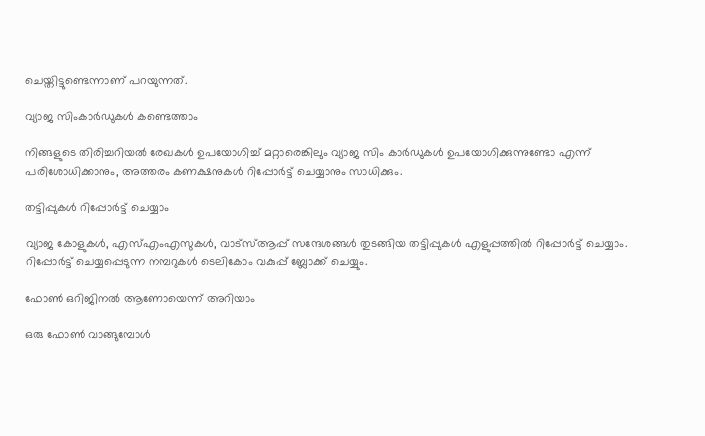ചെയ്തിട്ടുണ്ടെന്നാണ് പറയുന്നത്.

വ്യാജ സിംകാർഡുകൾ കണ്ടെത്താം

നിങ്ങളുടെ തിരിച്ചറിയൽ രേഖകൾ ഉപയോഗിച്ച് മറ്റാരെങ്കിലും വ്യാജ സിം കാർഡുകൾ ഉപയോഗിക്കുന്നുണ്ടോ എന്ന് പരിശോധിക്കാനും, അത്തരം കണക്ഷനുകൾ റിപ്പോർട്ട് ചെയ്യാനും സാധിക്കും.

തട്ടിപ്പുകൾ റിപ്പോർട്ട് ചെയ്യാം

വ്യാജ കോളുകൾ, എസ്എംഎസുകൾ, വാട്സ്ആപ്പ് സന്ദേശങ്ങൾ തുടങ്ങിയ തട്ടിപ്പുകൾ എളുപ്പത്തിൽ റിപ്പോർട്ട് ചെയ്യാം. റിപ്പോർട്ട് ചെയ്യപ്പെടുന്ന നമ്പറുകൾ ടെലികോം വകുപ്പ് ബ്ലോക്ക് ചെയ്യും.

ഫോൺ ഒറിജിനൽ ആണോയെന്ന് അറിയാം

ഒരു ഫോൺ വാങ്ങുമ്പോൾ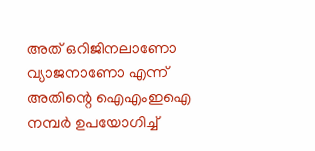അത് ഒറിജിനലാണോ വ്യാജനാണോ എന്ന് അതിന്റെ ഐഎംഇഐ നമ്പർ ഉപയോഗിച്ച്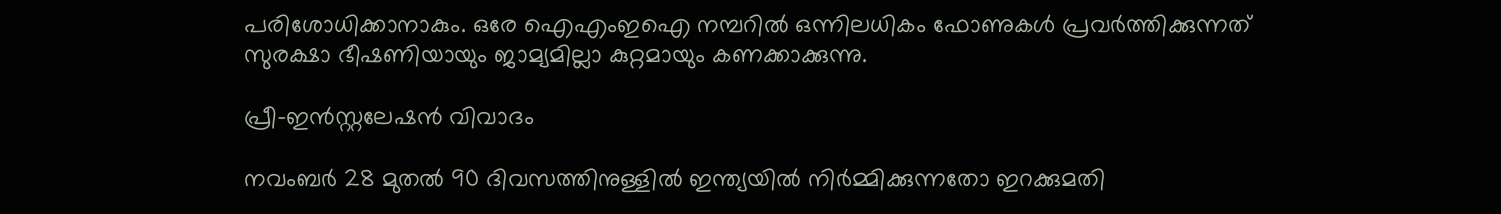പരിശോധിക്കാനാകും. ഒരേ ഐഎംഇഐ നമ്പറിൽ ഒന്നിലധികം ഫോണുകൾ പ്രവർത്തിക്കുന്നത് സുരക്ഷാ ഭീഷണിയായും ജാമ്യമില്ലാ കുറ്റമായും കണക്കാക്കുന്നു.

പ്രീ-ഇൻസ്റ്റലേഷൻ വിവാദം

നവംബർ 28 മുതൽ 90 ദിവസത്തിനുള്ളിൽ ഇന്ത്യയിൽ നിർമ്മിക്കുന്നതോ ഇറക്കുമതി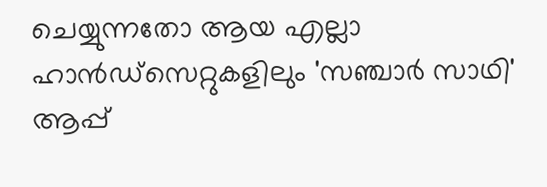ചെയ്യുന്നതോ ആയ എല്ലാ ഹാൻഡ്‌സെറ്റുകളിലും 'സഞ്ചാർ സാഥി' ആപ്പ്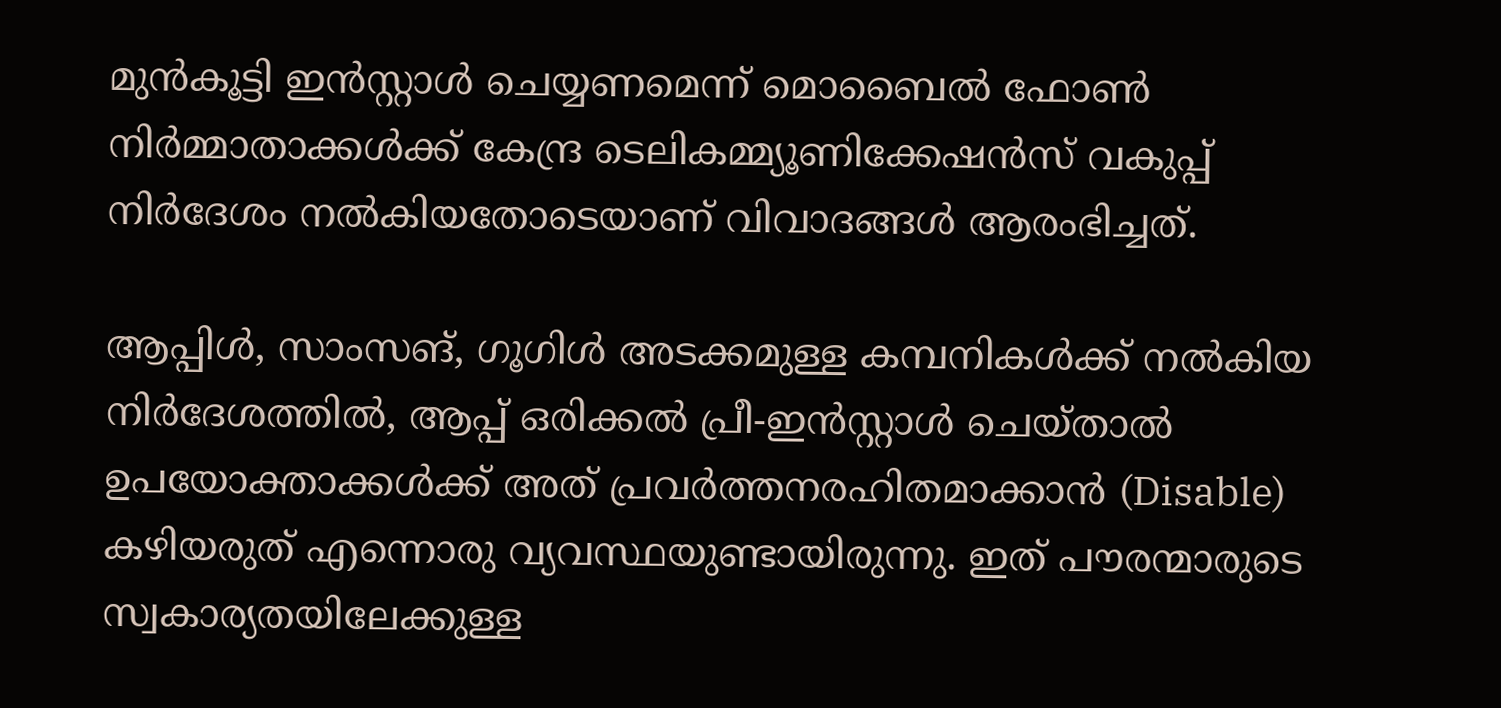മുൻകൂട്ടി ഇൻസ്റ്റാൾ ചെയ്യണമെന്ന് മൊബൈൽ ഫോൺ നിർമ്മാതാക്കൾക്ക് കേന്ദ്ര ടെലികമ്മ്യൂണിക്കേഷൻസ് വകുപ്പ് നിർദേശം നൽകിയതോടെയാണ് വിവാദങ്ങൾ ആരംഭിച്ചത്.

ആപ്പിൾ, സാംസങ്, ഗൂഗിൾ അടക്കമുള്ള കമ്പനികൾക്ക് നൽകിയ നിർദേശത്തിൽ, ആപ്പ് ഒരിക്കൽ പ്രീ-ഇൻസ്റ്റാൾ ചെയ്താൽ ഉപയോക്താക്കൾക്ക് അത് പ്രവർത്തനരഹിതമാക്കാൻ (Disable) കഴിയരുത് എന്നൊരു വ്യവസ്ഥയുണ്ടായിരുന്നു. ഇത് പൗരന്മാരുടെ സ്വകാര്യതയിലേക്കുള്ള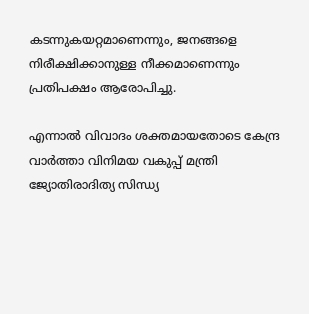കടന്നുകയറ്റമാണെന്നും, ജനങ്ങളെ നിരീക്ഷിക്കാനുള്ള നീക്കമാണെന്നും പ്രതിപക്ഷം ആരോപിച്ചു.

എന്നാൽ വിവാദം ശക്തമായതോടെ കേന്ദ്ര വാർത്താ വിനിമയ വകുപ്പ് മന്ത്രി ജ്യോതിരാദിത്യ സിന്ധ്യ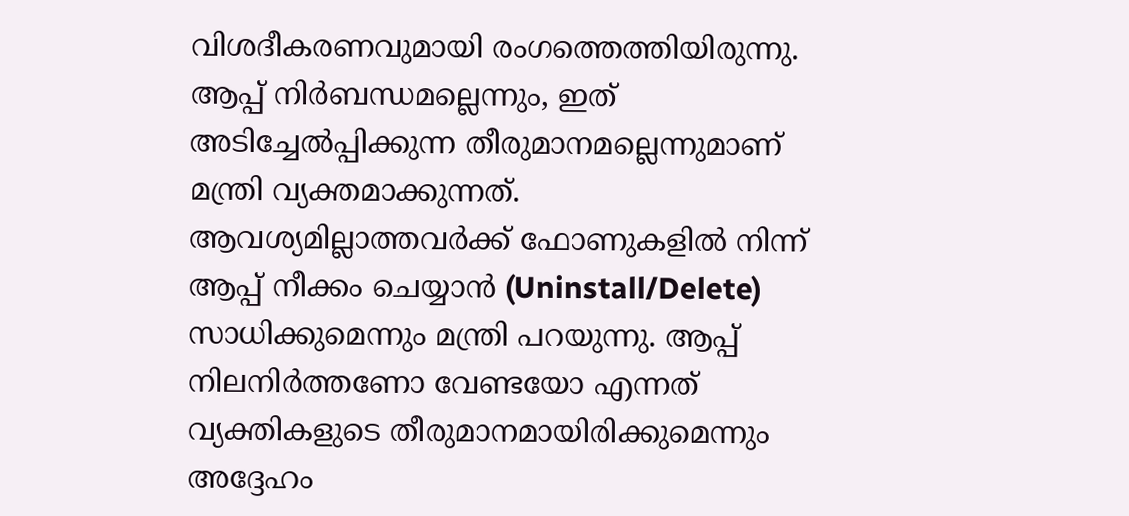വിശദീകരണവുമായി രംഗത്തെത്തിയിരുന്നു. ആപ്പ് നിർബന്ധമല്ലെന്നും, ഇത് അടിച്ചേൽപ്പിക്കുന്ന തീരുമാനമല്ലെന്നുമാണ് മന്ത്രി വ്യക്തമാക്കുന്നത്. ആവശ്യമില്ലാത്തവർക്ക് ഫോണുകളിൽ നിന്ന് ആപ്പ് നീക്കം ചെയ്യാൻ (Uninstall/Delete) സാധിക്കുമെന്നും മന്ത്രി പറയുന്നു. ആപ്പ് നിലനിർത്തണോ വേണ്ടയോ എന്നത് വ്യക്തികളുടെ തീരുമാനമായിരിക്കുമെന്നും അദ്ദേഹം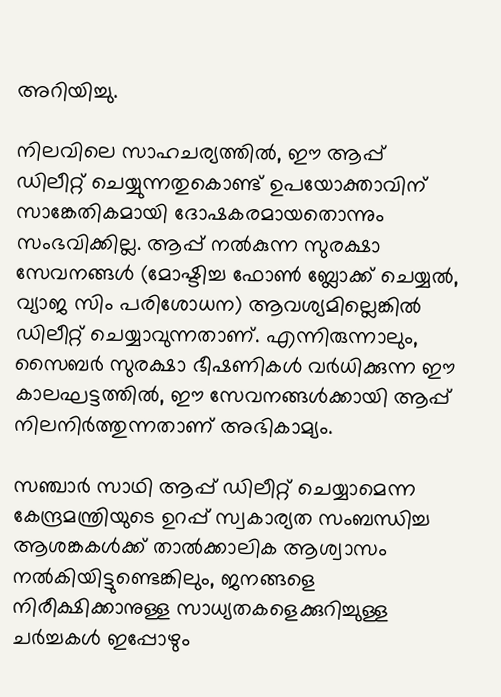അറിയിച്ചു.

നിലവിലെ സാഹചര്യത്തിൽ, ഈ ആപ്പ് ഡിലീറ്റ് ചെയ്യുന്നതുകൊണ്ട് ഉപയോക്താവിന് സാങ്കേതികമായി ദോഷകരമായതൊന്നും സംഭവിക്കില്ല. ആപ്പ് നൽകുന്ന സുരക്ഷാ സേവനങ്ങൾ (മോഷ്ടിച്ച ഫോൺ ബ്ലോക്ക് ചെയ്യൽ, വ്യാജ സിം പരിശോധന) ആവശ്യമില്ലെങ്കിൽ ഡിലീറ്റ് ചെയ്യാവുന്നതാണ്. എന്നിരുന്നാലും, സൈബർ സുരക്ഷാ ഭീഷണികൾ വർധിക്കുന്ന ഈ കാലഘട്ടത്തിൽ, ഈ സേവനങ്ങൾക്കായി ആപ്പ് നിലനിർത്തുന്നതാണ് അഭികാമ്യം.

സഞ്ചാർ സാഥി ആപ്പ് ഡിലീറ്റ് ചെയ്യാമെന്ന കേന്ദ്രമന്ത്രിയുടെ ഉറപ്പ് സ്വകാര്യത സംബന്ധിച്ച ആശങ്കകൾക്ക് താൽക്കാലിക ആശ്വാസം നൽകിയിട്ടുണ്ടെങ്കിലും, ജനങ്ങളെ നിരീക്ഷിക്കാനുള്ള സാധ്യതകളെക്കുറിച്ചുള്ള ചർച്ചകൾ ഇപ്പോഴും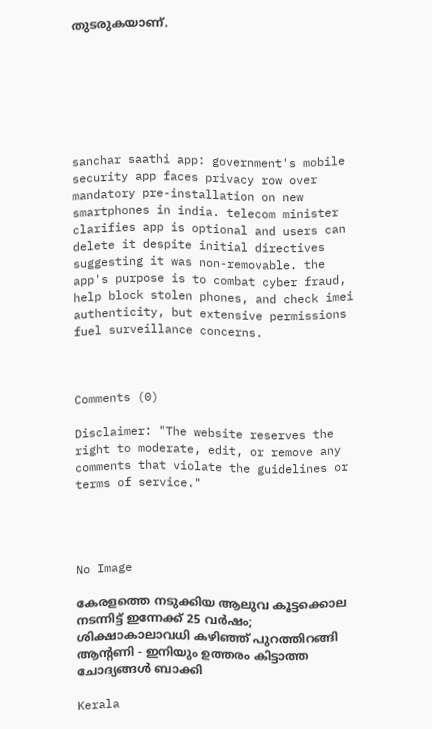തുടരുകയാണ്.







sanchar saathi app: government's mobile security app faces privacy row over mandatory pre-installation on new smartphones in india. telecom minister clarifies app is optional and users can delete it despite initial directives suggesting it was non-removable. the app's purpose is to combat cyber fraud, help block stolen phones, and check imei authenticity, but extensive permissions fuel surveillance concerns.



Comments (0)

Disclaimer: "The website reserves the right to moderate, edit, or remove any comments that violate the guidelines or terms of service."




No Image

കേരളത്തെ നടുക്കിയ ആലുവ കൂട്ടക്കൊല നടന്നിട്ട് ഇന്നേക്ക് 25 വര്‍ഷം; ശിക്ഷാകാലാവധി കഴിഞ്ഞ് പുറത്തിറങ്ങി ആന്റണി - ഇനിയും ഉത്തരം കിട്ടാത്ത ചോദ്യങ്ങള്‍ ബാക്കി

Kerala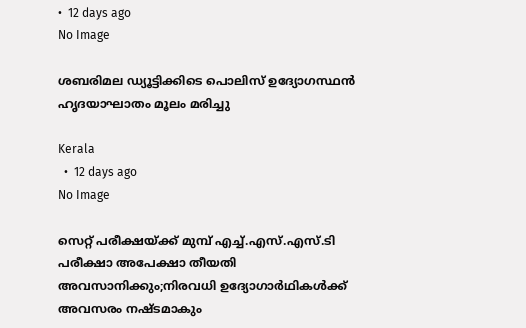•  12 days ago
No Image

ശബരിമല ഡ്യൂട്ടിക്കിടെ പൊലിസ് ഉദ്യോഗസ്ഥന്‍ ഹൃദയാഘാതം മൂലം മരിച്ചു

Kerala
  •  12 days ago
No Image

സെറ്റ് പരീക്ഷയ്ക്ക് മുമ്പ് എച്ച്.എസ്.എസ്.ടി പരീക്ഷാ അപേക്ഷാ തീയതി അവസാനിക്കും;നിരവധി ഉദ്യോഗാർഥികൾക്ക് അവസരം നഷ്ടമാകും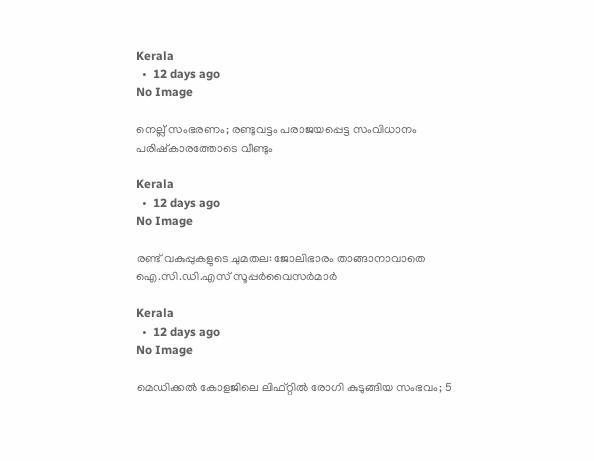Kerala
  •  12 days ago
No Image

നെല്ല് സംഭരണം; രണ്ടുവട്ടം പരാജയപ്പെട്ട സംവിധാനം പരിഷ്‌കാരത്തോടെ വീണ്ടും

Kerala
  •  12 days ago
No Image

രണ്ട് വകുപ്പുകളുടെ ചുമതല: ജോലിഭാരം താങ്ങാനാവാതെ ഐ.സി.ഡി.എസ് സൂപ്പർവൈസർമാർ

Kerala
  •  12 days ago
No Image

മെഡിക്കൽ കോളജിലെ ലിഫ്റ്റിൽ രോഗി കുടുങ്ങിയ സംഭവം; 5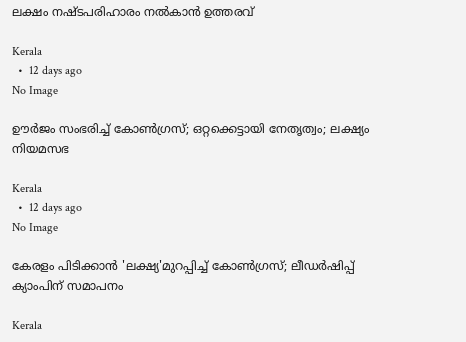ലക്ഷം നഷ്ടപരിഹാരം നൽകാന്‍ ഉത്തരവ്

Kerala
  •  12 days ago
No Image

ഊർജം സംഭരിച്ച് കോൺഗ്രസ്; ഒറ്റക്കെട്ടായി നേതൃത്വം; ലക്ഷ്യം നിയമസഭ

Kerala
  •  12 days ago
No Image

കേരളം പിടിക്കാൻ 'ലക്ഷ്യ'മുറപ്പിച്ച് കോൺഗ്രസ്; ലീഡർഷിപ്പ് ക്യാംപിന് സമാപനം

Kerala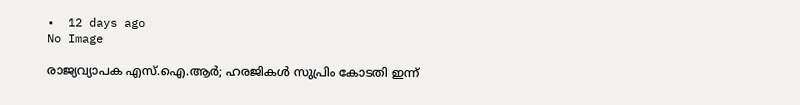•  12 days ago
No Image

രാജ്യവ്യാപക എസ്.ഐ.ആർ; ഹരജികള്‍ സുപ്രിം കോടതി ഇന്ന്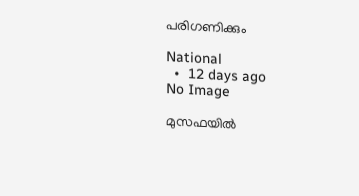പരിഗണിക്കും

National
  •  12 days ago
No Image

മുസഫയില്‍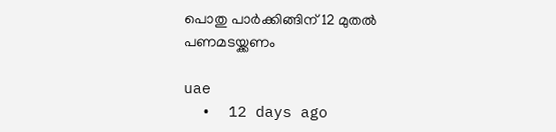പൊതു പാര്‍ക്കിങ്ങിന് 12 മുതല്‍ പണമടയ്ക്കണം

uae
  •  12 days ago